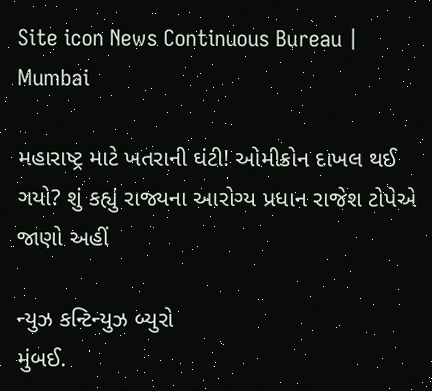Site icon News Continuous Bureau | Mumbai

મહારાષ્ટ્ર માટે ખતરાની ઘંટી! ઓમીક્રોન દાખલ થઈ ગયો? શું કહ્યું રાજ્યના આરોગ્ય પ્રધાન રાજેશ ટોપેએ જાણો અહીં

ન્યુઝ કન્ટિન્યુઝ બ્યુરો
મુંબઈ.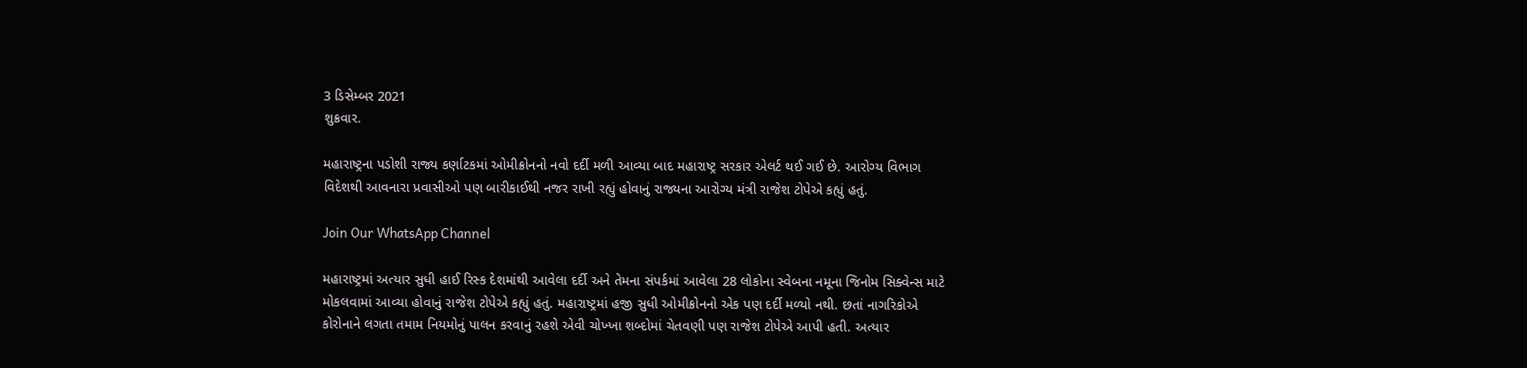3 ડિસેમ્બર 2021
શુક્રવાર.

મહારાષ્ટ્રના પડોશી રાજ્ય કર્ણાટકમાં ઓમીક્રોનનો નવો દર્દી મળી આવ્યા બાદ મહારાષ્ટ્ર સરકાર એલર્ટ થઈ ગઈ છે. આરોગ્ય વિભાગ  વિદેશથી આવનારા પ્રવાસીઓ પણ બારીકાઈથી નજર રાખી રહ્યું હોવાનું રાજ્યના આરોગ્ય મંત્રી રાજેશ ટોપેએ કહ્યું હતું.

Join Our WhatsApp Channel

મહારાષ્ટ્રમાં અત્યાર સુધી હાઈ રિસ્ક દેશમાંથી આવેલા દર્દી અને તેમના સંપર્કમાં આવેલા 28 લોકોના સ્વેબના નમૂના જિનોમ સિક્વેન્સ માટે મોકલવામાં આવ્યા હોવાનું રાજેશ ટોપેએ કહ્યું હતું. મહારાષ્ટ્રમાં હજી સુધી ઓમીક્રોનનો એક પણ દર્દી મળ્યો નથી. છતાં નાગરિકોએ કોરોનાને લગતા તમામ નિયમોનું પાલન કરવાનું રહશે એવી ચોખ્ખા શબ્દોમાં ચેતવણી પણ રાજેશ ટોપેએ આપી હતી. અત્યાર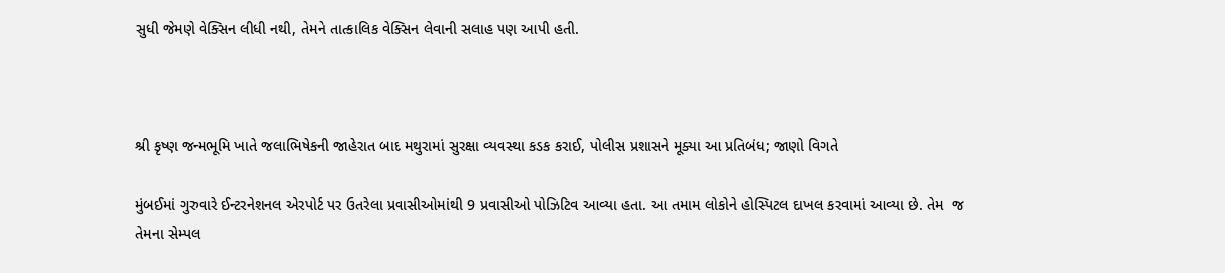સુધી જેમણે વેક્સિન લીધી નથી, તેમને તાત્કાલિક વેક્સિન લેવાની સલાહ પણ આપી હતી.



શ્રી કૃષ્ણ જન્મભૂમિ ખાતે જલાભિષેકની જાહેરાત બાદ મથુરામાં સુરક્ષા વ્યવસ્થા કડક કરાઈ, પોલીસ પ્રશાસને મૂક્યા આ પ્રતિબંધ; જાણો વિગતે

મુંબઈમાં ગુરુવારે ઈન્ટરનેશનલ એરપોર્ટ પર ઉતરેલા પ્રવાસીઓમાંથી 9 પ્રવાસીઓ પોઝિટિવ આવ્યા હતા. આ તમામ લોકોને હોસ્પિટલ દાખલ કરવામાં આવ્યા છે. તેમ  જ તેમના સેમ્પલ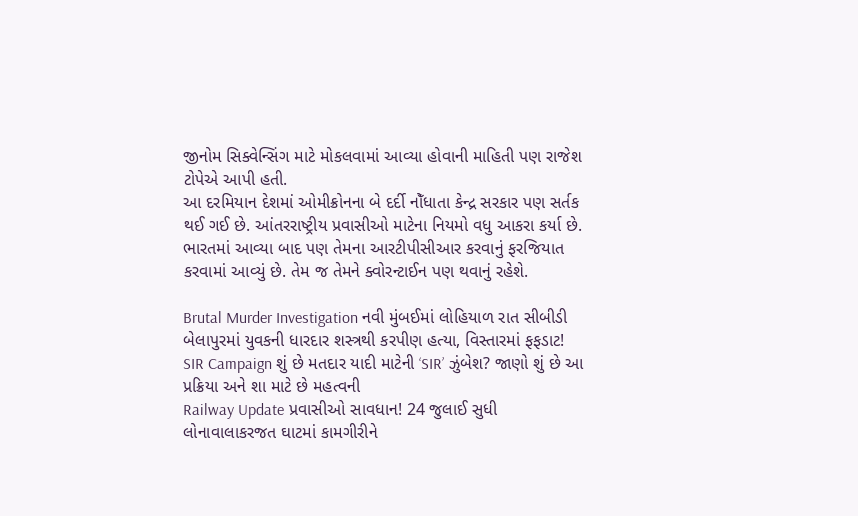જીનોમ સિક્વેન્સિંગ માટે મોકલવામાં આવ્યા હોવાની માહિતી પણ રાજેશ ટોપેએ આપી હતી.
આ દરમિયાન દેશમાં ઓમીક્રોનના બે દર્દી નોઁધાતા કેન્દ્ર સરકાર પણ સર્તક થઈ ગઈ છે. આંતરરાષ્ટ્રીય પ્રવાસીઓ માટેના નિયમો વધુ આકરા કર્યા છે. ભારતમાં આવ્યા બાદ પણ તેમના આરટીપીસીઆર કરવાનું ફરજિયાત કરવામાં આવ્યું છે. તેમ જ તેમને ક્વોરન્ટાઈન પણ થવાનું રહેશે.

Brutal Murder Investigation નવી મુંબઈમાં લોહિયાળ રાત સીબીડી બેલાપુરમાં યુવકની ધારદાર શસ્ત્રથી કરપીણ હત્યા, વિસ્તારમાં ફફડાટ!
SIR Campaign શું છે મતદાર યાદી માટેની ‘SIR’ ઝુંબેશ? જાણો શું છે આ પ્રક્રિયા અને શા માટે છે મહત્વની
Railway Update પ્રવાસીઓ સાવધાન! 24 જુલાઈ સુધી લોનાવાલાકરજત ઘાટમાં કામગીરીને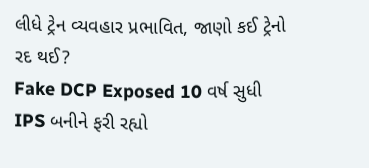લીધે ટ્રેન વ્યવહાર પ્રભાવિત, જાણો કઈ ટ્રેનો રદ થઈ?
Fake DCP Exposed 10 વર્ષ સુધી IPS બનીને ફરી રહ્યો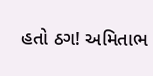હતો ઠગ! અમિતાભ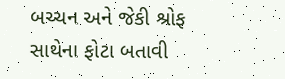બચ્ચન અને જેકી શ્રોફ સાથેના ફોટા બતાવી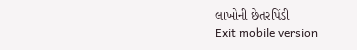લાખોની છેતરપિંડી
Exit mobile version